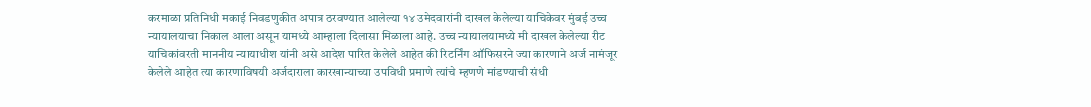करमाळा प्रतिनिधी मकाई निवडणुकीत अपात्र ठरवण्यात आलेल्या १४ उमेदवारांनी दाखल केलेल्या याचिकेवर मुंबई उच्च न्यायालयाचा निकाल आला असून यामध्ये आम्हाला दिलासा मिळाला आहे. उच्च न्यायालयामध्ये मी दाखल केलेल्या रीट याचिकांवरती माननीय न्यायाधीश यांनी असे आदेश पारित केलेले आहेत की रिटर्निंग ऑफिसरने ज्या कारणाने अर्ज नामंजूर केलेले आहेत त्या कारणाविषयी अर्जदाराला कारखान्याच्या उपविधी प्रमाणे त्यांचे म्हणणे मांडण्याची संधी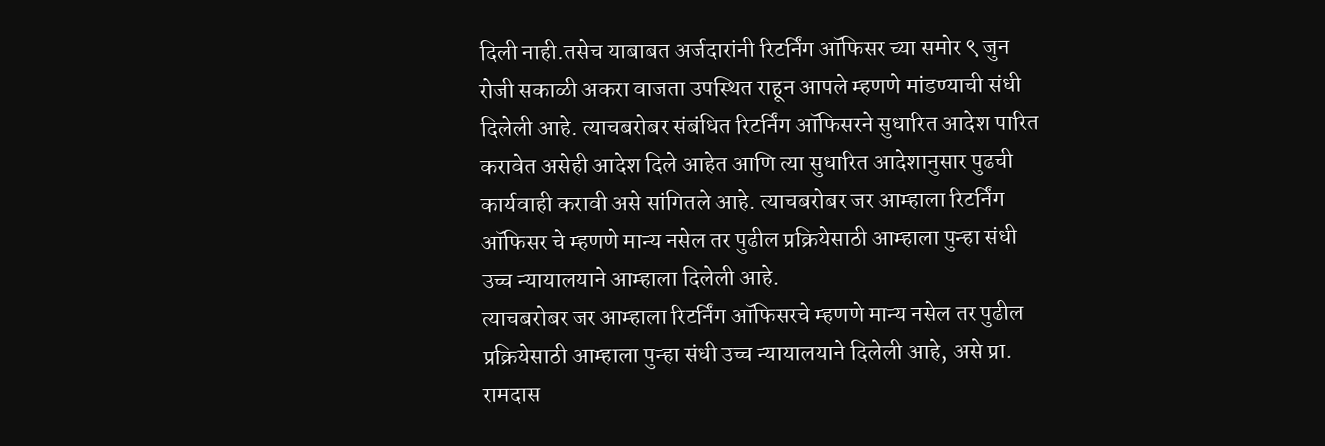दिली नाही.तसेच याबाबत अर्जदारांनी रिटर्निंग ऑफिसर च्या समोर ९ जुन रोजी सकाळी अकरा वाजता उपस्थित राहून आपले म्हणणे मांडण्याची संधी दिलेली आहे. त्याचबरोबर संबंधित रिटर्निंग ऑफिसरने सुधारित आदेश पारित करावेत असेही आदेश दिले आहेत आणि त्या सुधारित आदेशानुसार पुढची कार्यवाही करावी असे सांगितले आहे. त्याचबरोबर जर आम्हाला रिटर्निंग ऑफिसर चे म्हणणे मान्य नसेल तर पुढील प्रक्रियेसाठी आम्हाला पुन्हा संधी उच्च न्यायालयाने आम्हाला दिलेली आहे.
त्याचबरोबर जर आम्हाला रिटर्निंग ऑफिसरचे म्हणणे मान्य नसेल तर पुढील प्रक्रियेसाठी आम्हाला पुन्हा संधी उच्च न्यायालयाने दिलेली आहे, असे प्रा. रामदास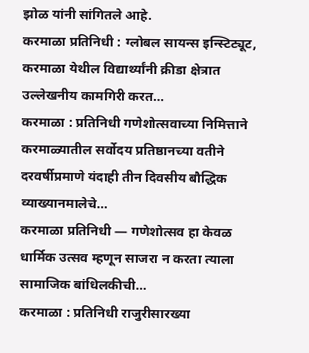झोळ यांनी सांगितले आहे.
करमाळा प्रतिनिधी : ग्लोबल सायन्स इन्स्टिट्यूट, करमाळा येथील विद्यार्थ्यांनी क्रीडा क्षेत्रात उल्लेखनीय कामगिरी करत…
करमाळा : प्रतिनिधी गणेशोत्सवाच्या निमित्ताने करमाळ्यातील सर्वोदय प्रतिष्ठानच्या वतीने दरवर्षीप्रमाणे यंदाही तीन दिवसीय बौद्धिक व्याख्यानमालेचे…
करमाळा प्रतिनिधी — गणेशोत्सव हा केवळ धार्मिक उत्सव म्हणून साजरा न करता त्याला सामाजिक बांधिलकीची…
करमाळा : प्रतिनिधी राजुरीसारख्या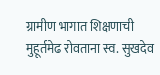ग्रामीण भागात शिक्षणाची मुहूर्तमेढ रोवताना स्व. सुखदेव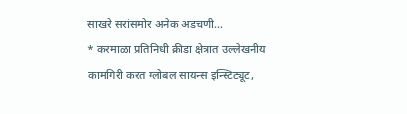साखरे सरांसमोर अनेक अडचणी…
* करमाळा प्रतिनिधी क्रीडा क्षेत्रात उल्लेखनीय कामगिरी करत ग्लोबल सायन्स इन्स्टिट्यूट,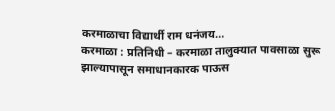करमाळाचा विद्यार्थी राम धनंजय…
करमाळा : प्रतिनिधी – करमाळा तालुक्यात पावसाळा सुरू झाल्यापासून समाधानकारक पाऊस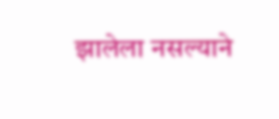झालेला नसल्याने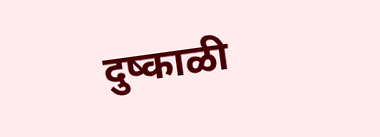दुष्काळी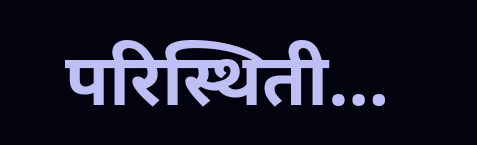परिस्थिती…